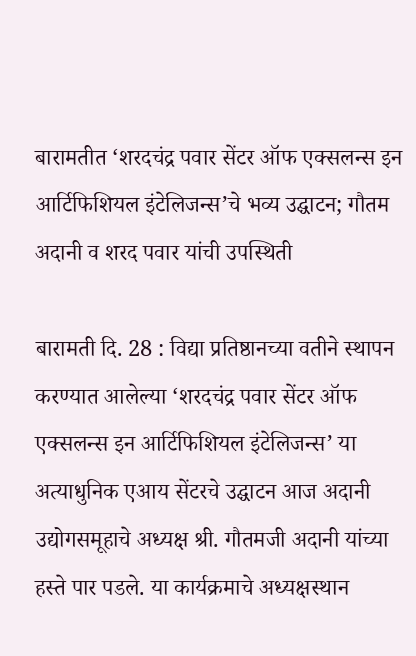बारामतीत ‘शरदचंद्र पवार सेंटर ऑफ एक्सलन्स इन आर्टिफिशियल इंटेलिजन्स’चे भव्य उद्घाटन; गौतम अदानी व शरद पवार यांची उपस्थिती

बारामती दि. 28 : विद्या प्रतिष्ठानच्या वतीने स्थापन करण्यात आलेल्या ‘शरदचंद्र पवार सेंटर ऑफ एक्सलन्स इन आर्टिफिशियल इंटेलिजन्स’ या अत्याधुनिक एआय सेंटरचे उद्घाटन आज अदानी उद्योगसमूहाचे अध्यक्ष श्री. गौतमजी अदानी यांच्या हस्ते पार पडले. या कार्यक्रमाचे अध्यक्षस्थान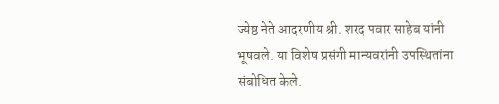ज्येष्ठ नेते आदरणीय श्री. शरद पवार साहेब यांनी भूषवले. या विशेष प्रसंगी मान्यवरांनी उपस्थितांना संबोधित केले.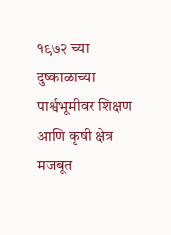१९७२ च्या दुष्काळाच्या पार्श्वभूमीवर शिक्षण आणि कृषी क्षेत्र मजबूत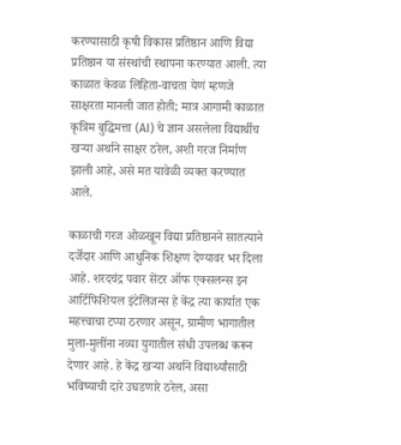करण्यासाठी कृषी विकास प्रतिष्ठान आणि विद्या प्रतिष्ठान या संस्थांची स्थापना करण्यात आली. त्या काळात केवळ लिहिता-वाचता येणं म्हणजे साक्षरता मानली जात होती; मात्र आगामी काळात कृत्रिम बुद्धिमत्ता (AI) चे ज्ञान असलेला विद्यार्थीच खऱ्या अर्थाने साक्षर ठरेल, अशी गरज निर्माण झाली आहे, असे मत यावेळी व्यक्त करण्यात आले.

काळाची गरज ओळखून विद्या प्रतिष्ठानने सातत्याने दर्जेदार आणि आधुनिक शिक्षण देण्यावर भर दिला आहे. शरदचंद्र पवार सेंटर ऑफ एक्सलन्स इन आर्टिफिशियल इंटेलिजन्स हे केंद्र त्या कार्यात एक महत्त्वाचा टप्पा ठरणार असून, ग्रामीण भागातील मुला-मुलींना नव्या युगातील संधी उपलब्ध करून देणार आहे. हे केंद्र खऱ्या अर्थाने विद्यार्थ्यांसाठी भविष्याची दारे उघडणारे ठरेल, असा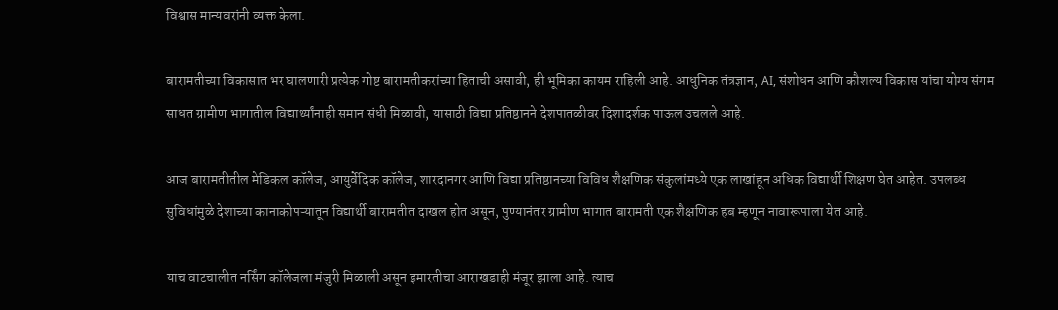विश्वास मान्यवरांनी व्यक्त केला.

बारामतीच्या विकासात भर घालणारी प्रत्येक गोष्ट बारामतीकरांच्या हिताची असावी, ही भूमिका कायम राहिली आहे. आधुनिक तंत्रज्ञान, AI, संशोधन आणि कौशल्य विकास यांचा योग्य संगम साधत ग्रामीण भागातील विद्यार्थ्यांनाही समान संधी मिळावी, यासाठी विद्या प्रतिष्ठानने देशपातळीवर दिशादर्शक पाऊल उचलले आहे.

आज बारामतीतील मेडिकल कॉलेज, आयुर्वेदिक कॉलेज, शारदानगर आणि विद्या प्रतिष्ठानच्या विविध शैक्षणिक संकुलांमध्ये एक लाखांहून अधिक विद्यार्थी शिक्षण घेत आहेत. उपलब्ध सुविधांमुळे देशाच्या कानाकोपऱ्यातून विद्यार्थी बारामतीत दाखल होत असून, पुण्यानंतर ग्रामीण भागात बारामती एक शैक्षणिक हब म्हणून नावारूपाला येत आहे.

याच वाटचालीत नर्सिंग कॉलेजला मंजुरी मिळाली असून इमारतीचा आराखडाही मंजूर झाला आहे. त्याच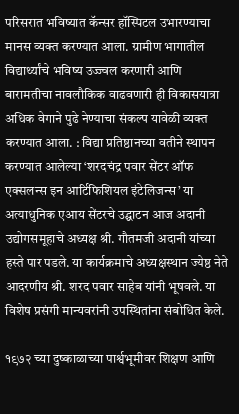परिसरात भविष्यात कॅन्सर हॉस्पिटल उभारण्याचा मानस व्यक्त करण्यात आला. ग्रामीण भागातील विद्यार्थ्यांचे भविष्य उज्ज्वल करणारी आणि बारामतीचा नावलौकिक वाढवणारी ही विकासयात्रा अधिक वेगाने पुढे नेण्याचा संकल्प यावेळी व्यक्त करण्यात आला. : विद्या प्रतिष्ठानच्या वतीने स्थापन करण्यात आलेल्या ‘शरदचंद्र पवार सेंटर ऑफ एक्सलन्स इन आर्टिफिशियल इंटेलिजन्स’ या अत्याधुनिक एआय सेंटरचे उद्घाटन आज अदानी उद्योगसमूहाचे अध्यक्ष श्री. गौतमजी अदानी यांच्या हस्ते पार पडले. या कार्यक्रमाचे अध्यक्षस्थान ज्येष्ठ नेते आदरणीय श्री. शरद पवार साहेब यांनी भूषवले. या विशेष प्रसंगी मान्यवरांनी उपस्थितांना संबोधित केले.

१९७२ च्या दुष्काळाच्या पार्श्वभूमीवर शिक्षण आणि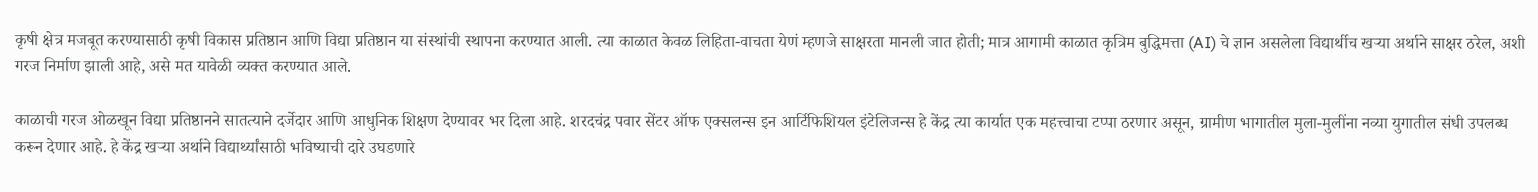कृषी क्षेत्र मजबूत करण्यासाठी कृषी विकास प्रतिष्ठान आणि विद्या प्रतिष्ठान या संस्थांची स्थापना करण्यात आली. त्या काळात केवळ लिहिता-वाचता येणं म्हणजे साक्षरता मानली जात होती; मात्र आगामी काळात कृत्रिम बुद्धिमत्ता (AI) चे ज्ञान असलेला विद्यार्थीच खऱ्या अर्थाने साक्षर ठरेल, अशी गरज निर्माण झाली आहे, असे मत यावेळी व्यक्त करण्यात आले.

काळाची गरज ओळखून विद्या प्रतिष्ठानने सातत्याने दर्जेदार आणि आधुनिक शिक्षण देण्यावर भर दिला आहे. शरदचंद्र पवार सेंटर ऑफ एक्सलन्स इन आर्टिफिशियल इंटेलिजन्स हे केंद्र त्या कार्यात एक महत्त्वाचा टप्पा ठरणार असून, ग्रामीण भागातील मुला-मुलींना नव्या युगातील संधी उपलब्ध करून देणार आहे. हे केंद्र खऱ्या अर्थाने विद्यार्थ्यांसाठी भविष्याची दारे उघडणारे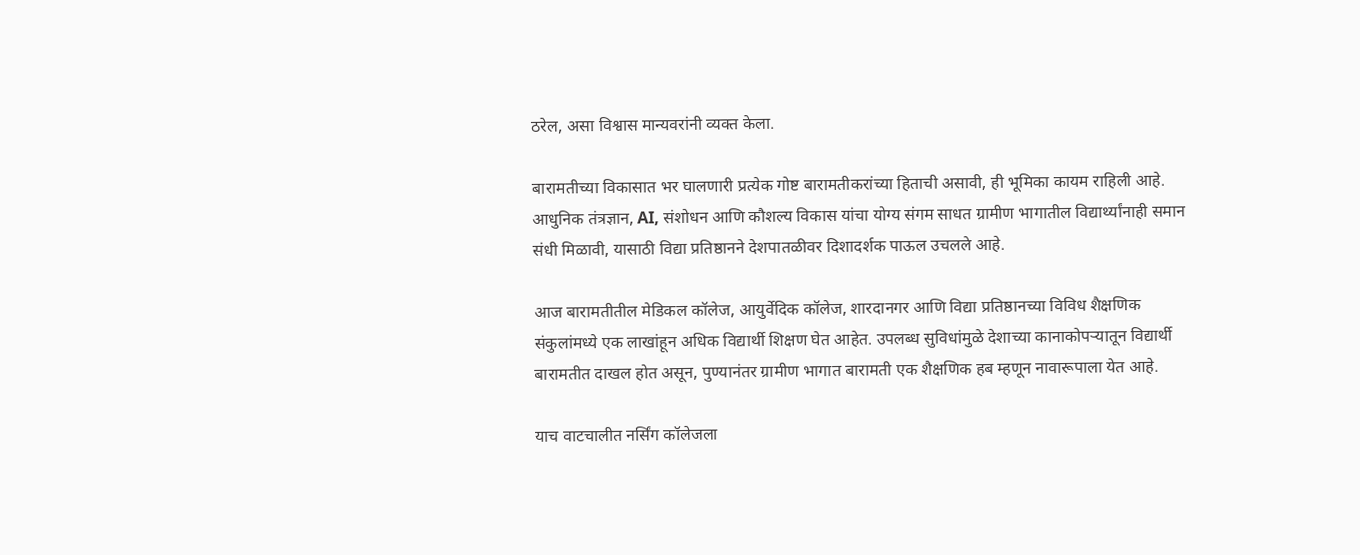ठरेल, असा विश्वास मान्यवरांनी व्यक्त केला.

बारामतीच्या विकासात भर घालणारी प्रत्येक गोष्ट बारामतीकरांच्या हिताची असावी, ही भूमिका कायम राहिली आहे. आधुनिक तंत्रज्ञान, AI, संशोधन आणि कौशल्य विकास यांचा योग्य संगम साधत ग्रामीण भागातील विद्यार्थ्यांनाही समान संधी मिळावी, यासाठी विद्या प्रतिष्ठानने देशपातळीवर दिशादर्शक पाऊल उचलले आहे.

आज बारामतीतील मेडिकल कॉलेज, आयुर्वेदिक कॉलेज, शारदानगर आणि विद्या प्रतिष्ठानच्या विविध शैक्षणिक संकुलांमध्ये एक लाखांहून अधिक विद्यार्थी शिक्षण घेत आहेत. उपलब्ध सुविधांमुळे देशाच्या कानाकोपऱ्यातून विद्यार्थी बारामतीत दाखल होत असून, पुण्यानंतर ग्रामीण भागात बारामती एक शैक्षणिक हब म्हणून नावारूपाला येत आहे.

याच वाटचालीत नर्सिंग कॉलेजला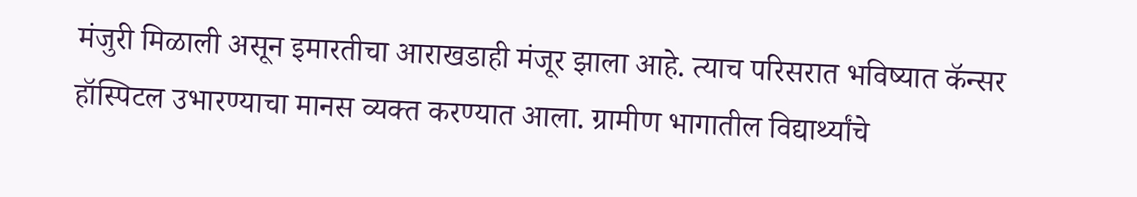मंजुरी मिळाली असून इमारतीचा आराखडाही मंजूर झाला आहे. त्याच परिसरात भविष्यात कॅन्सर हॉस्पिटल उभारण्याचा मानस व्यक्त करण्यात आला. ग्रामीण भागातील विद्यार्थ्यांचे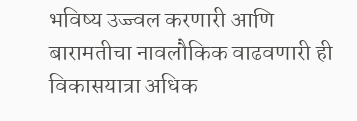भविष्य उज्ज्वल करणारी आणि बारामतीचा नावलौकिक वाढवणारी ही विकासयात्रा अधिक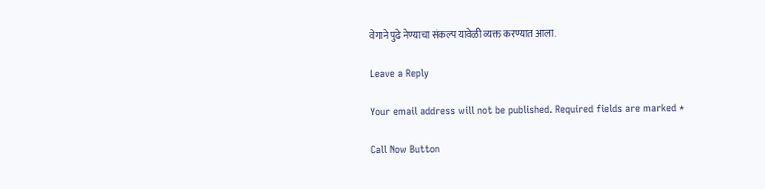वेगाने पुढे नेण्याचा संकल्प यावेळी व्यक्त करण्यात आला.

Leave a Reply

Your email address will not be published. Required fields are marked *

Call Now Button